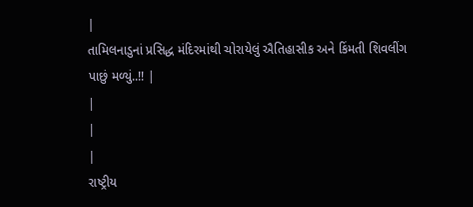|
તામિલનાડુનાં પ્રસિદ્ધ મંદિરમાંથી ચોરાયેલું ઐતિહાસીક અને કિંમતી શિવલીંગ પાછું મળ્યું..!! |
|
|
|
રાષ્ટ્રીય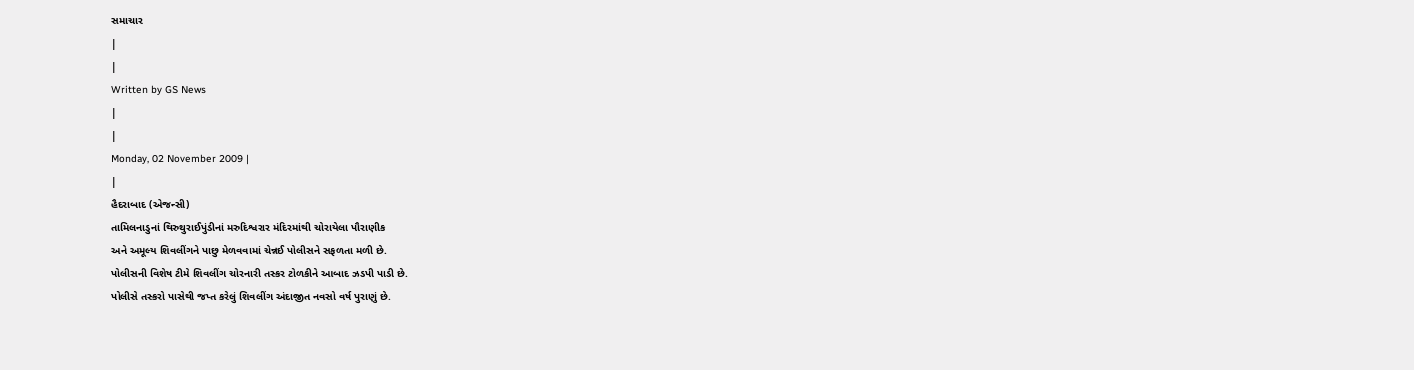સમાચાર
|
|
Written by GS News
|
|
Monday, 02 November 2009 |
|
હૈદરાબાદ (એજન્સી)
તામિલનાડુનાં થિરુથુરાઈપુંડીનાં મરુદિશ્વરાર મંદિરમાંથી ચોરાયેલા પૌરાણીક
અને અમૂલ્ય શિવલીંગને પાછુ મેળવવામાં ચેન્નઈ પોલીસને સફળતા મળી છે.
પોલીસની વિશેષ ટીમે શિવલીંગ ચોરનારી તસ્કર ટોળકીને આબાદ ઝડપી પાડી છે.
પોલીસે તસ્કરો પાસેથી જપ્ત કરેલું શિવલીંગ અંદાજીત નવસો વર્ષ પુરાણું છે.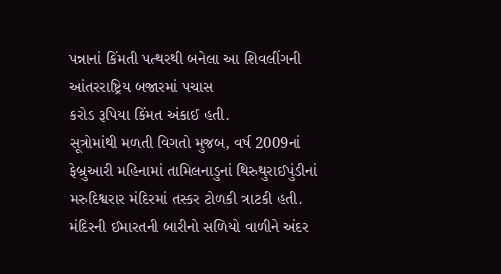પન્નાનાં કિંમતી પત્થરથી બનેલા આ શિવલીંગની આંતરરાષ્ટ્રિય બજારમાં પચાસ
કરોડ રૂપિયા કિંમત અંકાઈ હતી.
સૂત્રોમાંથી મળતી વિગતો મુજબ, વર્ષ 2009નાં ફેબ્રુઆરી મહિનામાં તામિલનાડુનાં થિરુથુરાઈપુંડીનાં મરુદિશ્વરાર મંદિરમાં તસ્કર ટોળકી ત્રાટકી હતી. મંદિરની ઈમારતની બારીનો સળિયો વાળીને અંદર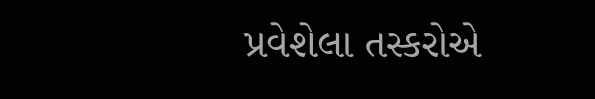પ્રવેશેલા તસ્કરોએ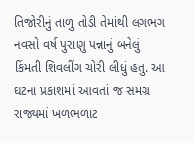તિજોરીનું તાળુ તોડી તેમાંથી લગભગ નવસો વર્ષ પુરાણુ પન્નાનું બનેલું કિંમતી શિવલીંગ ચોરી લીધું હતુ. આ ઘટના પ્રકાશમાં આવતાં જ સમગ્ર રાજ્યમાં ખળભળાટ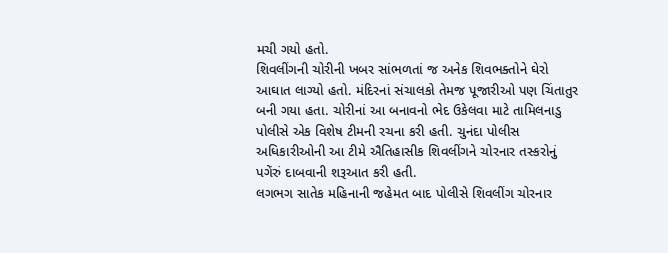મચી ગયો હતો.
શિવલીંગની ચોરીની ખબર સાંભળતાં જ અનેક શિવભક્તોને ઘેરો આઘાત લાગ્યો હતો. મંદિરનાં સંચાલકો તેમજ પૂજારીઓ પણ ચિંતાતુર બની ગયા હતા. ચોરીનાં આ બનાવનો ભેદ ઉકેલવા માટે તામિલનાડુ પોલીસે એક વિશેષ ટીમની રચના કરી હતી. ચુનંદા પોલીસ અધિકારીઓની આ ટીમે ઐતિહાસીક શિવલીંગને ચોરનાર તસ્કરોનું પગેંરું દાબવાની શરૂઆત કરી હતી.
લગભગ સાતેક મહિનાની જહેમત બાદ પોલીસે શિવલીંગ ચોરનાર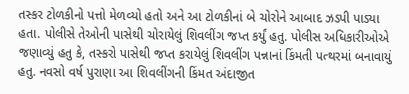તસ્કર ટોળકીનો પત્તો મેળવ્યો હતો અને આ ટોળકીનાં બે ચોરોને આબાદ ઝડપી પાડ્યા હતા. પોલીસે તેઓની પાસેથી ચોરાયેલું શિવલીંગ જપ્ત કર્યું હતુ. પોલીસ અધિકારીઓએ જણાવ્યું હતુ કે, તસ્કરો પાસેથી જપ્ત કરાયેલું શિવલીંગ પન્નાનાં કિંમતી પત્થરમાં બનાવાયું હતુ. નવસો વર્ષ પુરાણા આ શિવલીંગની કિંમત અંદાજીત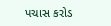પચાસ કરોડ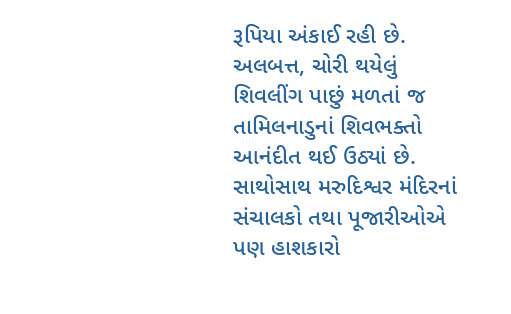રૂપિયા અંકાઈ રહી છે. અલબત્ત, ચોરી થયેલું શિવલીંગ પાછું મળતાં જ તામિલનાડુનાં શિવભક્તો આનંદીત થઈ ઉઠ્યાં છે. સાથોસાથ મરુદિશ્વર મંદિરનાં સંચાલકો તથા પૂજારીઓએ પણ હાશકારો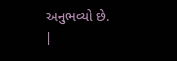અનુભવ્યો છે.
|